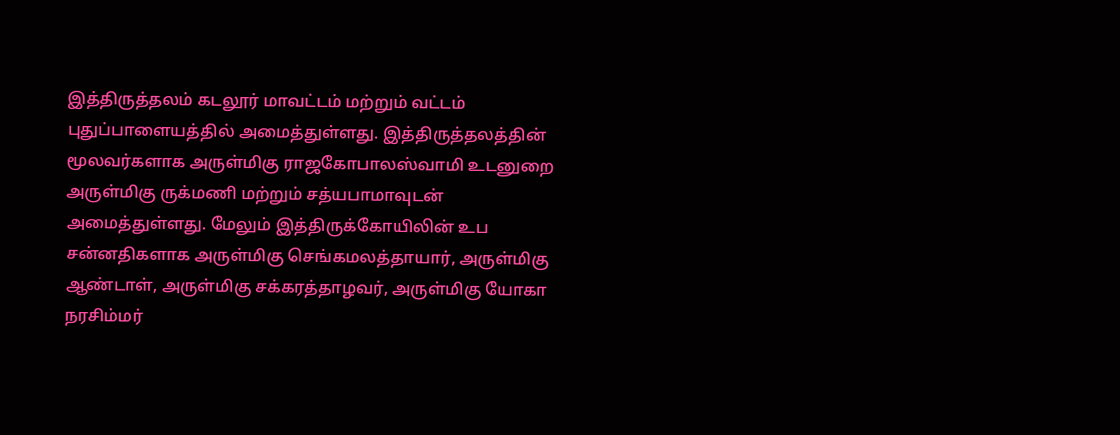இத்திருத்தலம் கடலூர் மாவட்டம் மற்றும் வட்டம் புதுப்பாளையத்தில் அமைத்துள்ளது. இத்திருத்தலத்தின் மூலவர்களாக அருள்மிகு ராஜகோபாலஸ்வாமி உடனுறை அருள்மிகு ருக்மணி மற்றும் சத்யபாமாவுடன் அமைத்துள்ளது. மேலும் இத்திருக்கோயிலின் உப சன்னதிகளாக அருள்மிகு செங்கமலத்தாயார், அருள்மிகு ஆண்டாள், அருள்மிகு சக்கரத்தாழவர், அருள்மிகு யோகா நரசிம்மர்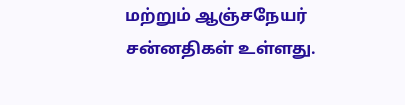மற்றும் ஆஞ்சநேயர் சன்னதிகள் உள்ளது.